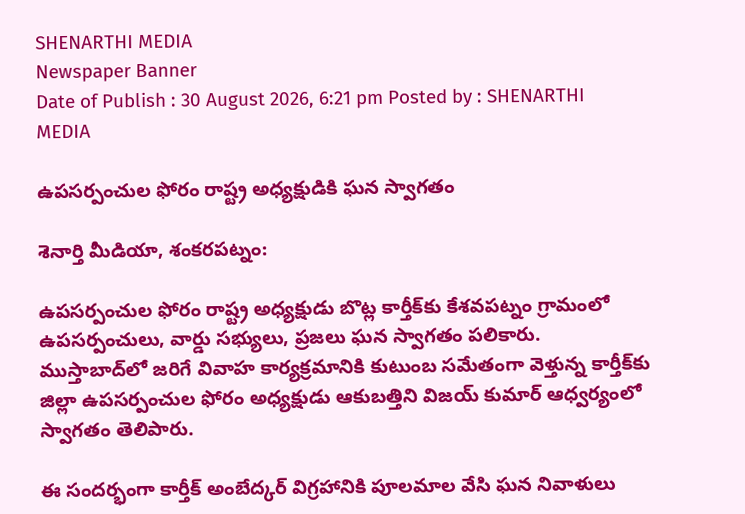SHENARTHI MEDIA
Newspaper Banner
Date of Publish : 30 August 2026, 6:21 pm Posted by : SHENARTHI MEDIA

ఉపసర్పంచుల ఫోరం రాష్ట్ర అధ్యక్షుడికి ఘన స్వాగతం

శెనార్తి మీడియా, శంకరపట్నం:

ఉపసర్పంచుల ఫోరం రాష్ట్ర అధ్యక్షుడు బొట్ల కార్తీక్‌కు కేశవపట్నం గ్రామంలో ఉపసర్పంచులు, వార్డు సభ్యులు, ప్రజలు ఘన స్వాగతం పలికారు. ముస్తాబాద్‌లో జరిగే వివాహ కార్యక్రమానికి కుటుంబ సమేతంగా వెళ్తున్న కార్తీక్‌కు జిల్లా ఉపసర్పంచుల ఫోరం అధ్యక్షుడు ఆకుబత్తిని విజయ్ కుమార్ ఆధ్వర్యంలో స్వాగతం తెలిపారు.

ఈ సందర్భంగా కార్తీక్ అంబేద్కర్ విగ్రహానికి పూలమాల వేసి ఘన నివాళులు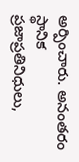అర్పించారు. అనంతరం స్థానిక ప్రజాప్రతినిధులు,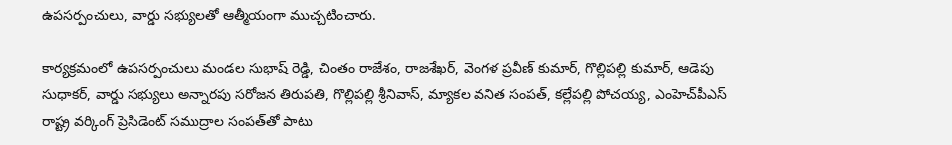ఉపసర్పంచులు, వార్డు సభ్యులతో ఆత్మీయంగా ముచ్చటించారు.

కార్యక్రమంలో ఉపసర్పంచులు మండల సుభాష్ రెడ్డి, చింతం రాజేశం, రాజశేఖర్, వెంగళ ప్రవీణ్ కుమార్, గొల్లిపల్లి కుమార్, ఆడెపు సుధాకర్, వార్డు సభ్యులు అన్నారపు సరోజన తిరుపతి, గొల్లిపల్లి శ్రీనివాస్, మ్యాకల వనిత సంపత్, కల్లేపల్లి పోచయ్య, ఎంహెచ్‌పీఎస్ రాష్ట్ర వర్కింగ్ ప్రెసిడెంట్ సముద్రాల సంపత్‌తో పాటు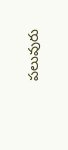పలువురు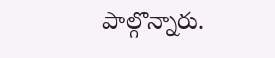పాల్గొన్నారు.